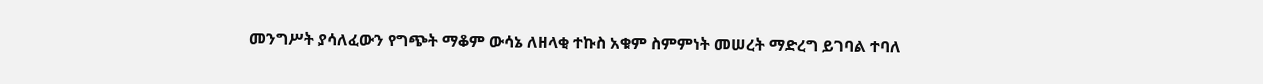መንግሥት ያሳለፈውን የግጭት ማቆም ውሳኔ ለዘላቂ ተኩስ አቁም ስምምነት መሠረት ማድረግ ይገባል ተባለ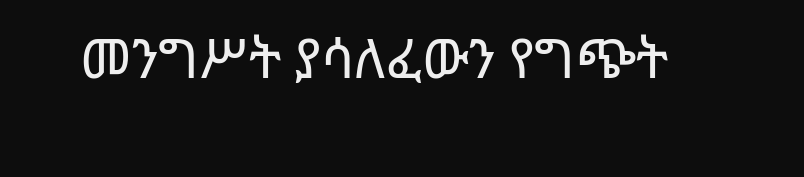መንግሥት ያሳለፈውን የግጭት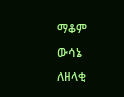ማቆም ውሳኔ ለዘላቂ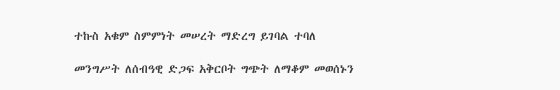ተኩስ አቁም ስምምነት መሠረት ማድረግ ይገባል ተባለ

መንግሥት ለሰብዓዊ ድጋፍ አቅርቦት ግጭት ለማቆም መወሰኑን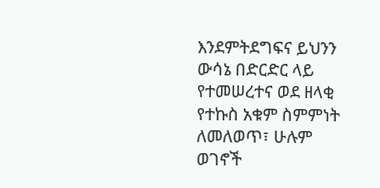እንደምትደግፍና ይህንን ውሳኔ በድርድር ላይ የተመሠረተና ወደ ዘላቂ የተኩስ አቁም ስምምነት ለመለወጥ፣ ሁሉም ወገኖች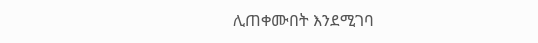ሊጠቀሙበት እንደሚገባ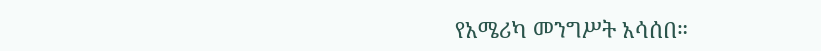የአሜሪካ መንግሥት አሳሰበ።